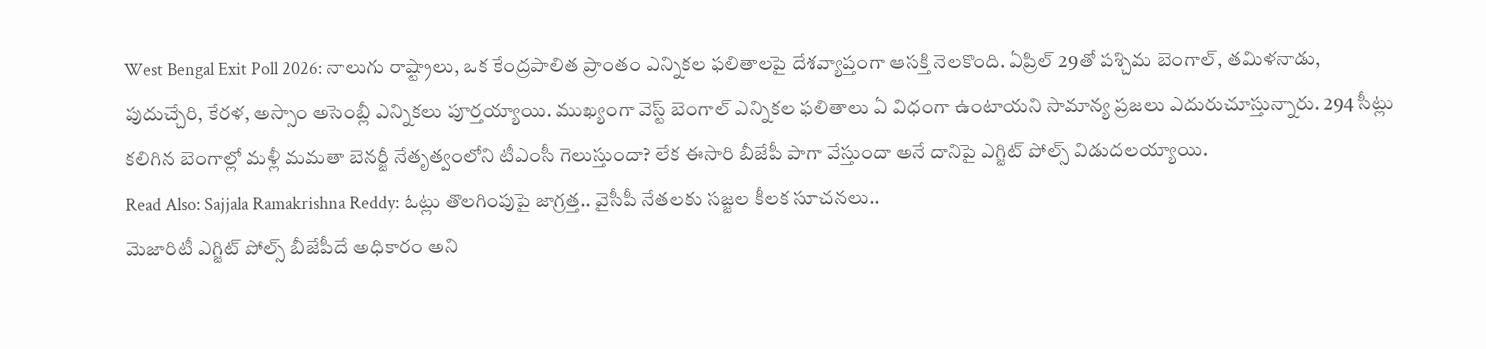West Bengal Exit Poll 2026: నాలుగు రాష్ట్రాలు, ఒక కేంద్రపాలిత ప్రాంతం ఎన్నికల ఫలితాలపై దేశవ్యాప్తంగా ఆసక్తి నెలకొంది. ఏప్రిల్ 29తో పశ్చిమ బెంగాల్, తమిళనాడు, పుదుచ్చేరి, కేరళ, అస్సాం అసెంబ్లీ ఎన్నికలు పూర్తయ్యాయి. ముఖ్యంగా వెస్ట్ బెంగాల్ ఎన్నికల ఫలితాలు ఏ విధంగా ఉంటాయని సామాన్య ప్రజలు ఎదురుచూస్తున్నారు. 294 సీట్లు కలిగిన బెంగాల్లో మళ్లీ మమతా బెనర్జీ నేతృత్వంలోని టీఎంసీ గెలుస్తుందా? లేక ఈసారి బీజేపీ పాగా వేస్తుందా అనే దానిపై ఎగ్జిట్ పోల్స్ విడుదలయ్యాయి.
Read Also: Sajjala Ramakrishna Reddy: ఓట్లు తొలగింపుపై జాగ్రత్త.. వైసీపీ నేతలకు సజ్జల కీలక సూచనలు..
మెజారిటీ ఎగ్జిట్ పోల్స్ బీజేపీదే అధికారం అని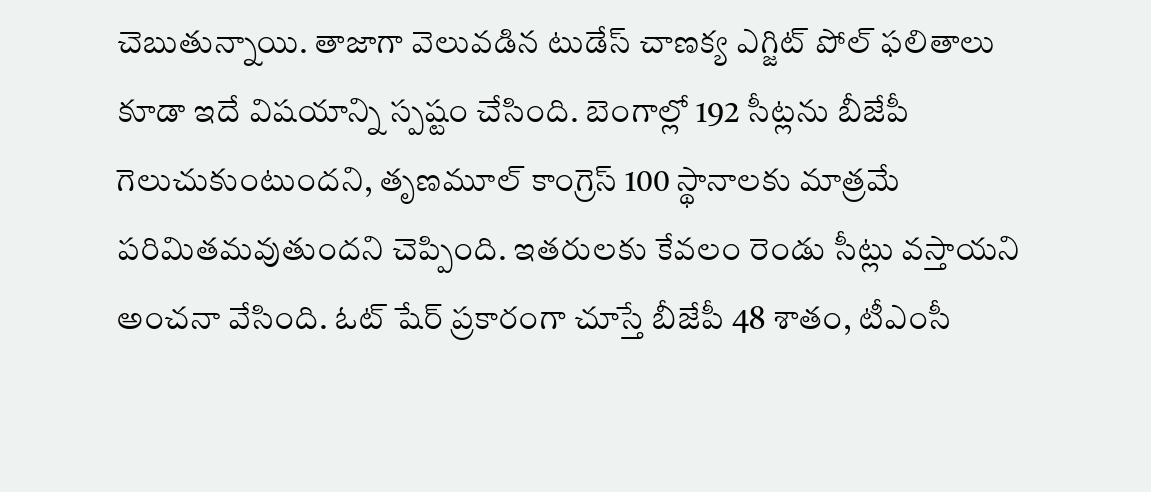చెబుతున్నాయి. తాజాగా వెలువడిన టుడేస్ చాణక్య ఎగ్జిట్ పోల్ ఫలితాలు కూడా ఇదే విషయాన్ని స్పష్టం చేసింది. బెంగాల్లో 192 సీట్లను బీజేపీ గెలుచుకుంటుందని, తృణమూల్ కాంగ్రెస్ 100 స్థానాలకు మాత్రమే పరిమితమవుతుందని చెప్పింది. ఇతరులకు కేవలం రెండు సీట్లు వస్తాయని అంచనా వేసింది. ఓట్ షేర్ ప్రకారంగా చూస్తే బీజేపీ 48 శాతం, టీఎంసీ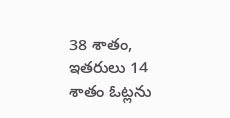38 శాతం, ఇతరులు 14 శాతం ఓట్లను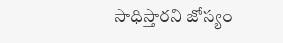సాధిస్తారని జోస్యం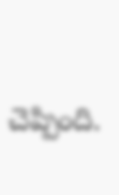చెప్పింది.